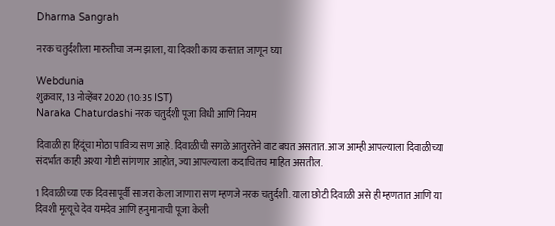Dharma Sangrah

नरक चतुर्दशीला मारुतीचा जन्म झाला, या दिवशी काय करतात जाणून घ्या

Webdunia
शुक्रवार, 13 नोव्हेंबर 2020 (10:35 IST)
Naraka Chaturdashi नरक चतुर्दशी पूजा विधी आणि नियम

दिवाळी हा हिंदूंचा मोठा पावित्र्य सण आहे. दिवाळीची सगळे आतुरतेने वाट बघत असतात. आज आम्ही आपल्याला दिवाळीच्या संदर्भात काही अश्या गोष्टी सांगणार आहोत, ज्या आपल्याला कदाचितच माहित असतील.

1 दिवाळीच्या एक दिवसापूर्वी साजरा केला जाणारा सण म्हणजे नरक चतुर्दशी. याला छोटी दिवाळी असे ही म्हणतात आणि या दिवशी मृत्यूचे देव यमदेव आणि हनुमानाची पूजा केली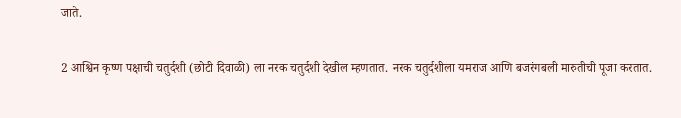जाते.

2 आश्विन कृष्ण पक्षाची चतुर्दशी (छोटी दिवाळी) ला नरक चतुर्दशी देखील म्हणतात. नरक चतुर्दशीला यमराज आणि बजरंगबली मारुतीची पूजा करतात.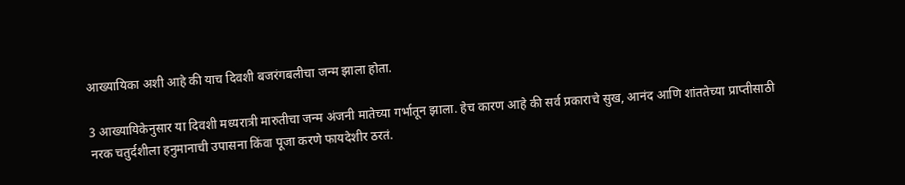आख्यायिका अशी आहे की याच दिवशी बजरंगबलीचा जन्म झाला होता.

3 आख्यायिकेनुसार या दिवशी मध्यरात्री मारुतीचा जन्म अंजनी मातेच्या गर्भातून झाला. हेच कारण आहे की सर्व प्रकाराचे सुख, आनंद आणि शांततेच्या प्राप्तीसाठी नरक चतुर्दशीला हनुमानाची उपासना किंवा पूजा करणे फायदेशीर ठरतं.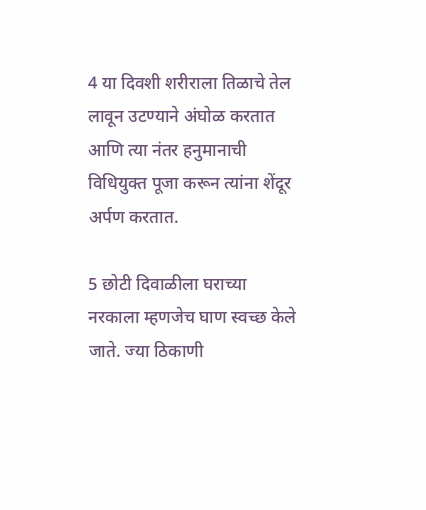4 या दिवशी शरीराला तिळाचे तेल लावून उटण्याने अंघोळ करतात आणि त्या नंतर हनुमानाची विधियुक्त पूजा करून त्यांना शेंदूर अर्पण करतात.

5 छोटी दिवाळीला घराच्या नरकाला म्हणजेच घाण स्वच्छ केले जाते. ज्या ठिकाणी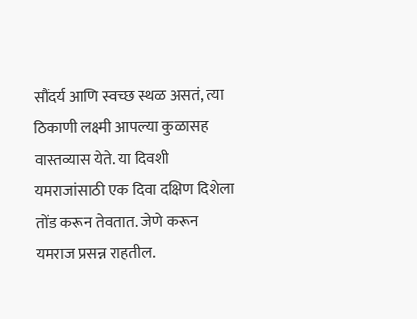सौंदर्य आणि स्वच्छ स्थळ असतं, त्या ठिकाणी लक्ष्मी आपल्या कुळासह वास्तव्यास येते. या दिवशी यमराजांसाठी एक दिवा दक्षिण दिशेला तोंड करून तेवतात. जेणे करून यमराज प्रसन्न राहतील.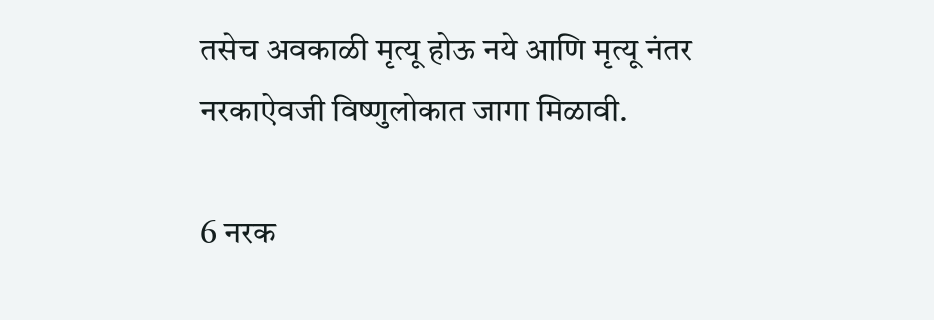तसेच अवकाळी मृत्यू होऊ नये आणि मृत्यू नंतर नरकाऐवजी विष्णुलोकात जागा मिळावी.

6 नरक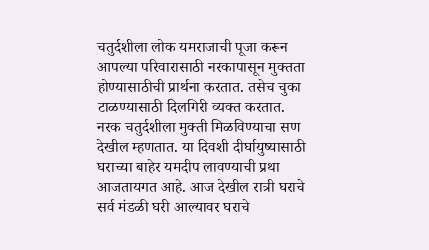चतुर्दशीला लोक यमराजाची पूजा करून आपल्या परिवारासाठी नरकापासून मुक्तता होण्यासाठीची प्रार्थना करतात. तसेच चुका टाळण्यासाठी दिलगिरी व्यक्त करतात. नरक चतुर्दशीला मुक्ती मिळविण्याचा सण देखील म्हणतात. या दिवशी दीर्घायुष्यासाठी घराच्या बाहेर यमदीप लावण्याची प्रथा आजतायगत आहे. आज देखील रात्री घराचे सर्व मंडळी घरी आल्यावर घराचे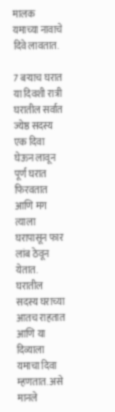मालक यमाच्या नावाचे दिवे लावतात.

7 बऱ्याच घरात या दिवशी रात्री घरातील सर्वात ज्येष्ठ सदस्य एक दिवा घेऊन लावून पूर्ण घरात फिरवतात आणि मग त्याला घरापासून फार लांब ठेवून येतात. घरातील सदस्य घराच्या आतच राहतात आणि या दिव्याला यमाचा दिवा म्हणतात. असे मानले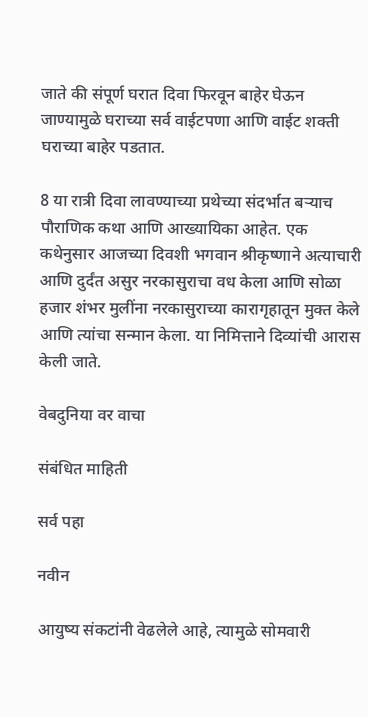जाते की संपूर्ण घरात दिवा फिरवून बाहेर घेऊन जाण्यामुळे घराच्या सर्व वाईटपणा आणि वाईट शक्ती घराच्या बाहेर पडतात.

8 या रात्री दिवा लावण्याच्या प्रथेच्या संदर्भात बऱ्याच पौराणिक कथा आणि आख्यायिका आहेत. एक कथेनुसार आजच्या दिवशी भगवान श्रीकृष्णाने अत्याचारी आणि दुर्दंत असुर नरकासुराचा वध केला आणि सोळा हजार शंभर मुलींना नरकासुराच्या कारागृहातून मुक्त केले आणि त्यांचा सन्मान केला. या निमित्ताने दिव्यांची आरास केली जाते.

वेबदुनिया वर वाचा

संबंधित माहिती

सर्व पहा

नवीन

आयुष्य संकटांनी वेढलेले आहे, त्यामुळे सोमवारी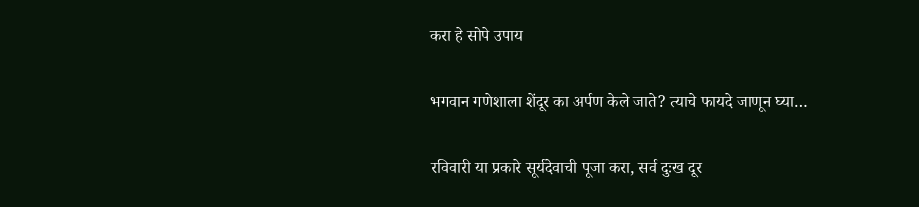करा हे सोपे उपाय

भगवान गणेशाला शेंदूर का अर्पण केले जाते? त्याचे फायदे जाणून घ्या…

रविवारी या प्रकारे सूर्यदेवाची पूजा करा, सर्व दुःख दूर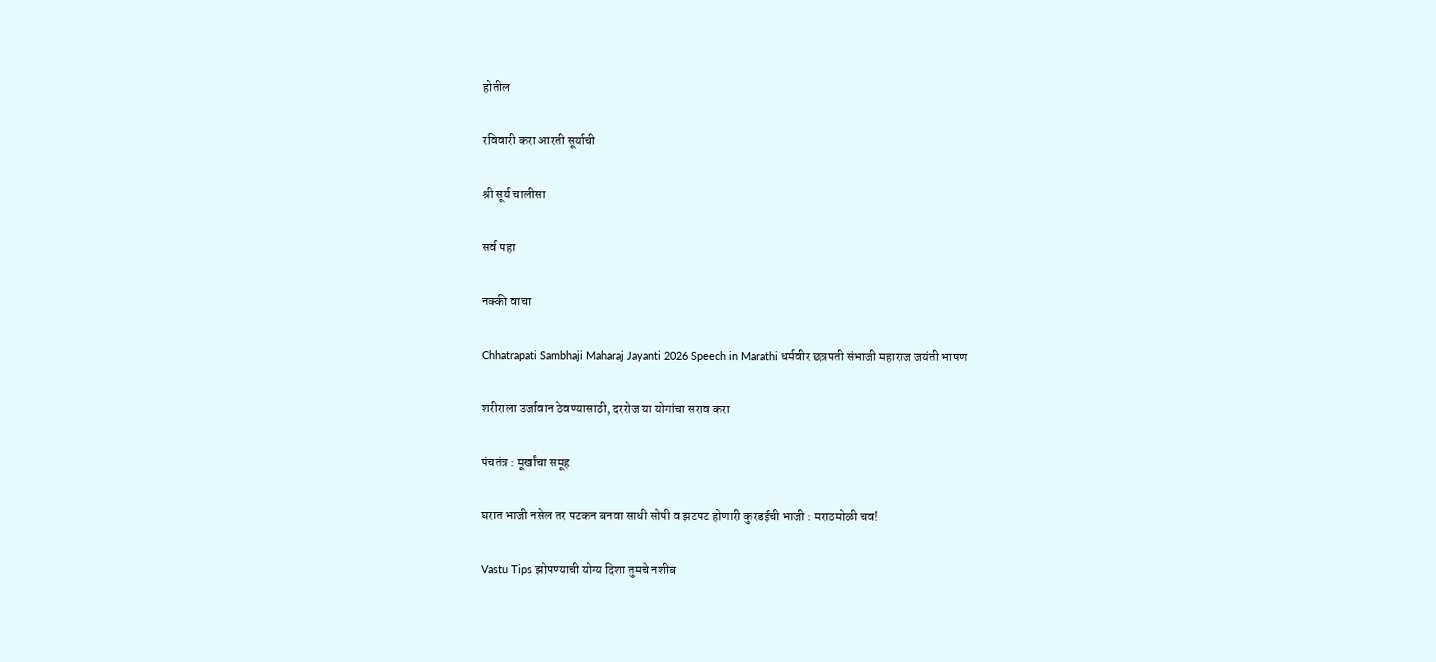होतील

रविवारी करा आरती सूर्याची

श्री सूर्य चालीसा

सर्व पहा

नक्की वाचा

Chhatrapati Sambhaji Maharaj Jayanti 2026 Speech in Marathi धर्मवीर छत्रपती संभाजी महाराज जयंती भाषण

शरीराला उर्जावान ठेवण्यासाठी, दररोज या योगांचा सराव करा

पंचतंत्र : मूर्खांचा समूह

घरात भाजी नसेल तर पटकन बनवा साधी सोपी व झटपट होणारी कुरडईची भाजी : मराठमोळी चव!

Vastu Tips झोपण्याची योग्य दिशा तुमचे नशीब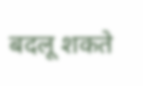बदलू शकते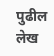पुढील लेख